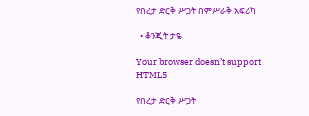የበረታ ድርቅ ሥጋት በምሥራቅ አፍሪካ

  • ቆንጂት ታዬ

Your browser doesn’t support HTML5

የበረታ ድርቅ ሥጋት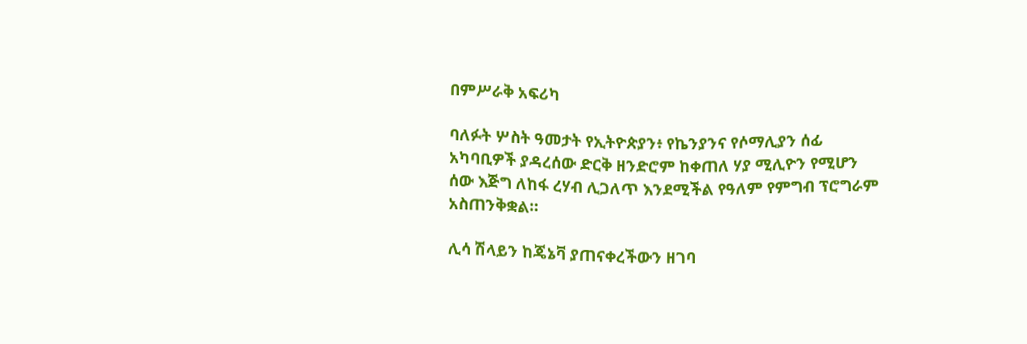በምሥራቅ አፍሪካ

ባለፉት ሦስት ዓመታት የኢትዮጵያን፥ የኬንያንና የሶማሊያን ሰፊ አካባቢዎች ያዳረሰው ድርቅ ዘንድሮም ከቀጠለ ሃያ ሚሊዮን የሚሆን ሰው እጅግ ለከፋ ረሃብ ሊጋለጥ እንደሚችል የዓለም የምግብ ፕሮግራም አስጠንቅቋል።

ሊሳ ሽላይን ከጄኔቫ ያጠናቀረችውን ዘገባ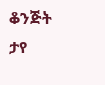ቆንጅት ታየ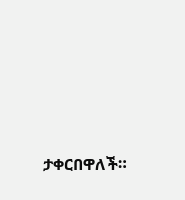ታቀርበዋለች።